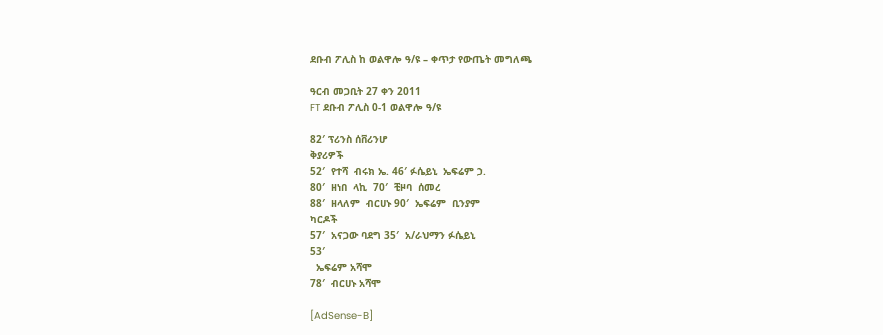ደቡብ ፖሊስ ከ ወልዋሎ ዓ/ዩ – ቀጥታ የውጤት መግለጫ

ዓርብ መጋቢት 27 ቀን 2011
FT ደቡብ ፖሊስ 0-1 ወልዋሎ ዓ/ዩ

82′ ፕሪንስ ሰቨሪንሆ
ቅያሪዎች
52′  የተሻ  ብሩክ ኤ. 46′ ፉሴይኒ  ኤፍሬም ኃ.
80′  ዘነበ  ላኪ  70′  ቺዞባ  ሰመረ
88′  ዘላለም  ብርሀኑ 90′  ኤፍሬም  ቢንያም
ካርዶች
57′  አናጋው ባደግ 35′  አ/ራህማን ፉሴይኒ
53′
  ኤፍሬም አሻሞ
78′  ብርሀኑ አሻሞ

[AdSense-B]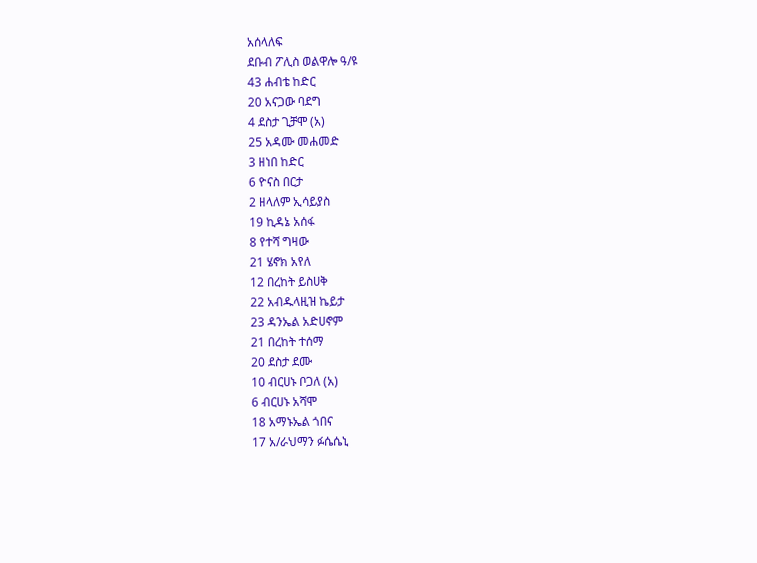አሰላለፍ
ደቡብ ፖሊስ ወልዋሎ ዓ/ዩ
43 ሐብቴ ከድር
20 አናጋው ባደግ
4 ደስታ ጊቻሞ (አ)
25 አዳሙ መሐመድ
3 ዘነበ ከድር
6 ዮናስ በርታ
2 ዘላለም ኢሳይያስ
19 ኪዳኔ አሰፋ
8 የተሻ ግዛው
21 ሄኖክ አየለ
12 በረከት ይስሀቅ
22 አብዱላዚዝ ኬይታ
23 ዳንኤል አድሀኖም
21 በረከት ተሰማ
20 ደስታ ደሙ
10 ብርሀኑ ቦጋለ (አ)
6 ብርሀኑ አሻሞ
18 አማኑኤል ጎበና
17 አ/ራህማን ፉሴሴኒ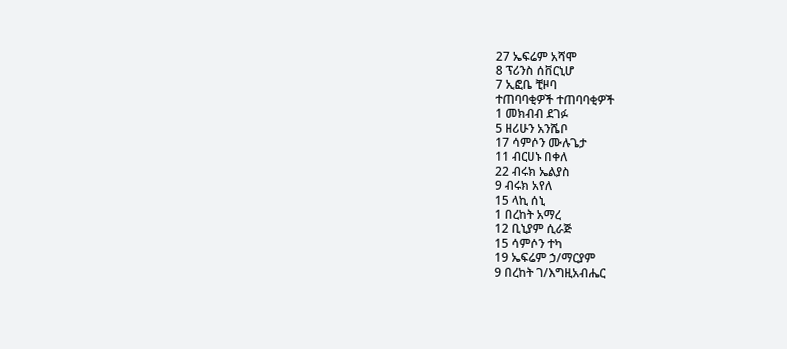27 ኤፍሬም አሻሞ
8 ፕሪንስ ሰቨርኒሆ
7 ኢፎቤ ቺዞባ
ተጠባባቂዎች ተጠባባቂዎች
1 መክብብ ደገፉ
5 ዘሪሁን አንሼቦ
17 ሳምሶን ሙሉጌታ
11 ብርሀኑ በቀለ
22 ብሩክ ኤልያስ
9 ብሩክ አየለ
15 ላኪ ሰኒ
1 በረከት አማረ
12 ቢኒያም ሲራጅ
15 ሳምሶን ተካ
19 ኤፍሬም ኃ/ማርያም
9 በረከት ገ/እግዚአብሔር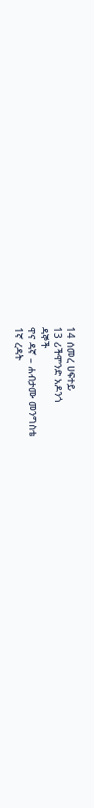14 ሰመረ ሀፍተይ
13 ሪችሞንድ አዶንጎ
ዳኞች
ዋና ዳኛ – ሐብታሙ መንግስቴ
1ኛ ረዳት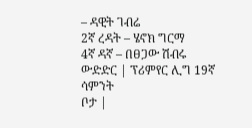– ዳዊት ገብሬ
2ኛ ረዳት – ሄኖክ ግርማ
4ኛ ዳኛ – በፀጋው ሽብሩ
ውድድር | ፕሪምየር ሊግ 19ኛ ሳምንት
ቦታ |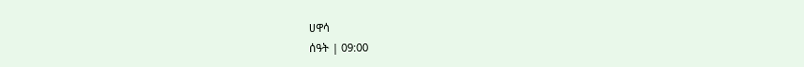ሀዋሳ
ሰዓት | 09:00